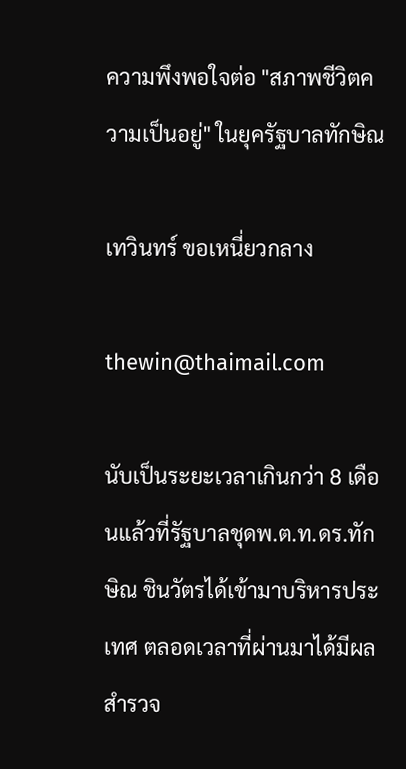ความพึงพอใจต่อ "สภาพชีวิตความเป็นอยู่" ในยุครัฐบาลทักษิณ

เทวินทร์ ขอเหนี่ยวกลาง

thewin@thaimail.com

นับเป็นระยะเวลาเกินกว่า 8 เดือนแล้วที่รัฐบาลชุดพ.ต.ท.ดร.ทักษิณ ชินวัตรได้เข้ามาบริหารประเทศ ตลอดเวลาที่ผ่านมาได้มีผลสำรวจ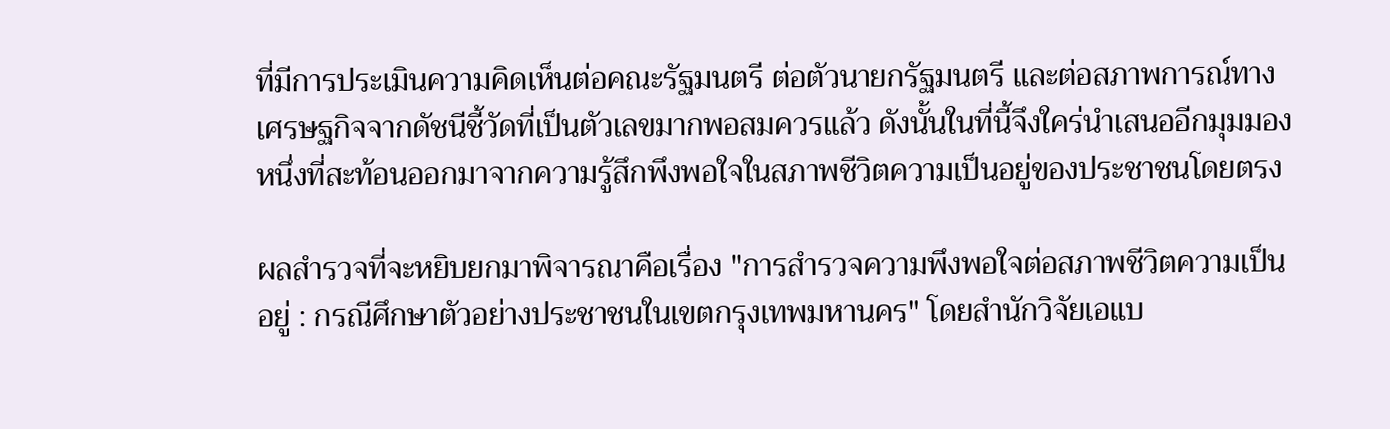ที่มีการประเมินความคิดเห็นต่อคณะรัฐมนตรี ต่อตัวนายกรัฐมนตรี และต่อสภาพการณ์ทางเศรษฐกิจจากดัชนีชี้วัดที่เป็นตัวเลขมากพอสมควรแล้ว ดังนั้นในที่นี้จึงใคร่นำเสนออีกมุมมองหนึ่งที่สะท้อนออกมาจากความรู้สึกพึงพอใจในสภาพชีวิตความเป็นอยู่ของประชาชนโดยตรง

ผลสำรวจที่จะหยิบยกมาพิจารณาคือเรื่อง "การสำรวจความพึงพอใจต่อสภาพชีวิตความเป็นอยู่ : กรณีศึกษาตัวอย่างประชาชนในเขตกรุงเทพมหานคร" โดยสำนักวิจัยเอแบ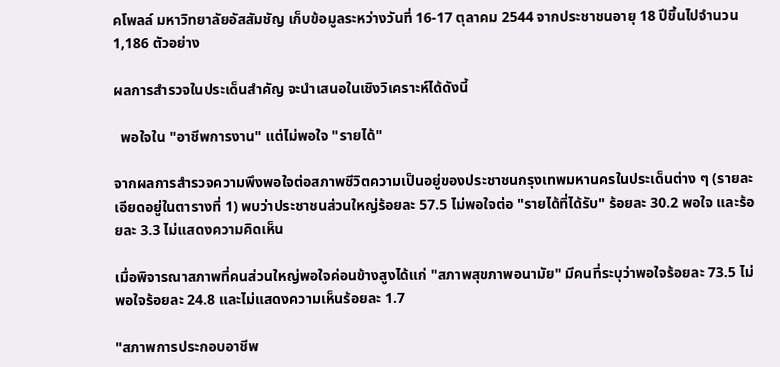คโพลล์ มหาวิทยาลัยอัสสัมชัญ เก็บข้อมูลระหว่างวันที่ 16-17 ตุลาคม 2544 จากประชาชนอายุ 18 ปีขึ้นไปจำนวน 1,186 ตัวอย่าง

ผลการสำรวจในประเด็นสำคัญ จะนำเสนอในเชิงวิเคราะห์ได้ดังนี้

  พอใจใน "อาชีพการงาน" แต่ไม่พอใจ "รายได้"

จากผลการสำรวจความพึงพอใจต่อสภาพชีวิตความเป็นอยู่ของประชาชนกรุงเทพมหานครในประเด็นต่าง ๆ (รายละเอียดอยู่ในตารางที่ 1) พบว่าประชาชนส่วนใหญ่ร้อยละ 57.5 ไม่พอใจต่อ "รายได้ที่ได้รับ" ร้อยละ 30.2 พอใจ และร้อยละ 3.3 ไม่แสดงความคิดเห็น

เมื่อพิจารณาสภาพที่คนส่วนใหญ่พอใจค่อนข้างสูงได้แก่ "สภาพสุขภาพอนามัย" มีคนที่ระบุว่าพอใจร้อยละ 73.5 ไม่พอใจร้อยละ 24.8 และไม่แสดงความเห็นร้อยละ 1.7

"สภาพการประกอบอาชีพ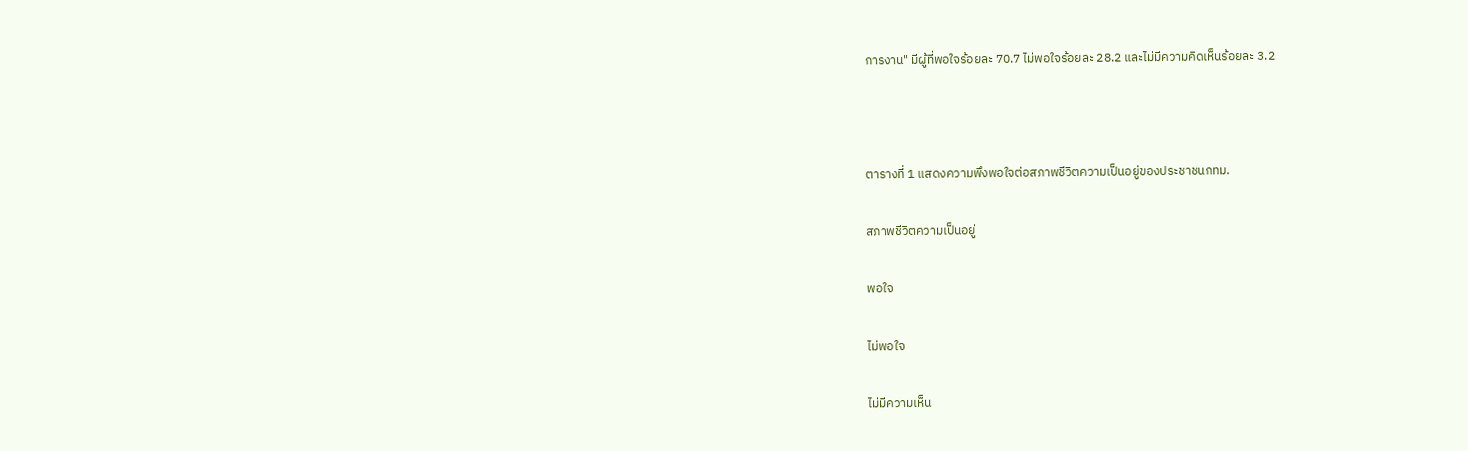การงาน" มีผู้ที่พอใจร้อยละ 70.7 ไม่พอใจร้อยละ 28.2 และไม่มีความคิดเห็นร้อยละ 3.2



ตารางที่ 1 แสดงความพึงพอใจต่อสภาพชีวิตความเป็นอยู่ของประชาชนกทม.

สภาพชีวิตความเป็นอยู่

พอใจ

ไม่พอใจ

ไม่มีความเห็น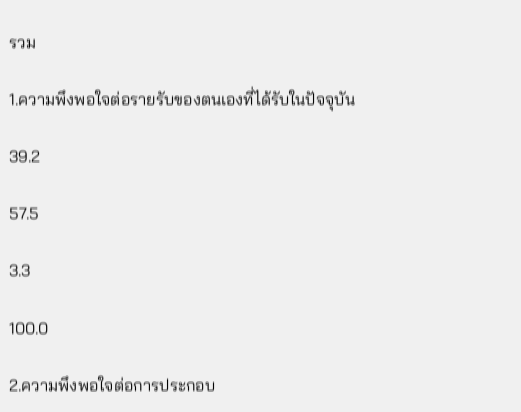รวม

1.ความพึงพอใจต่อรายรับของตนเองที่ได้รับในปัจจุบัน

39.2

57.5

3.3

100.0

2.ความพึงพอใจต่อการประกอบ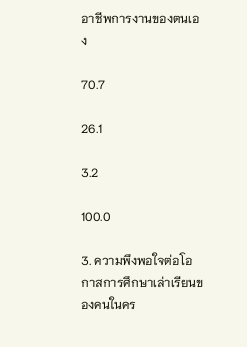อาชีพการงานของตนเอง

70.7

26.1

3.2

100.0

3. ความพึงพอใจต่อโอกาสการศึกษาเล่าเรียนของคนในคร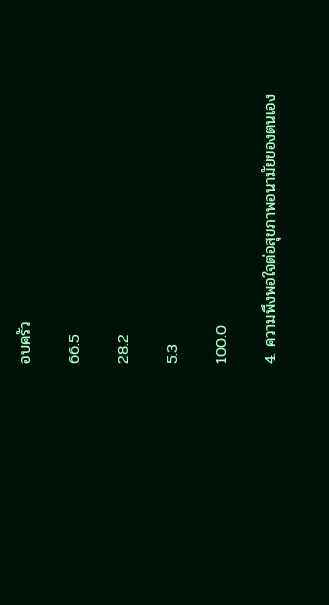อบครัว

66.5

28.2

5.3

100.0

4. ความพึงพอใจต่อสุขภาพอนามัยของตนเอง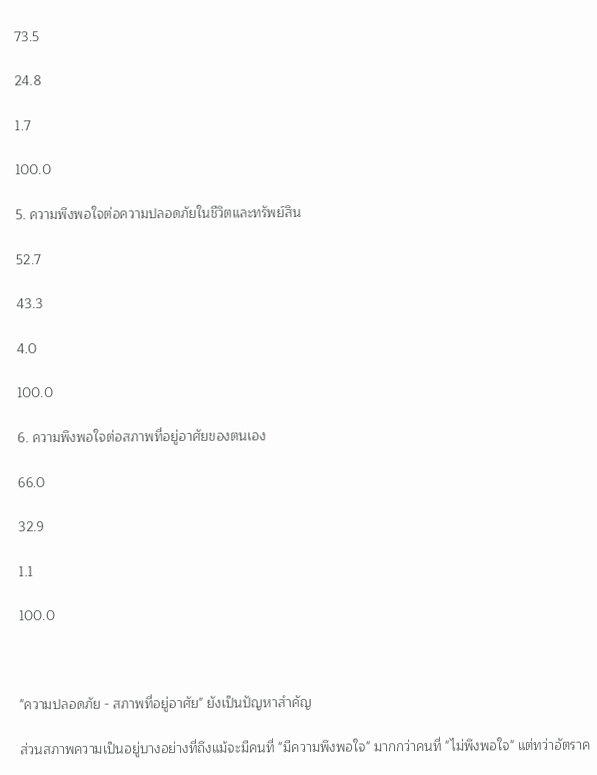73.5

24.8

1.7

100.0

5. ความพึงพอใจต่อความปลอดภัยในชีวิตและทรัพย์สิน

52.7

43.3

4.0

100.0

6. ความพึงพอใจต่อสภาพที่อยู่อาศัยของตนเอง

66.0

32.9

1.1

100.0



"ความปลอดภัย - สภาพที่อยู่อาศัย" ยังเป็นปัญหาสำคัญ

ส่วนสภาพความเป็นอยู่บางอย่างที่ถึงแม้จะมีคนที่ "มีความพึงพอใจ" มากกว่าคนที่ "ไม่พึงพอใจ" แต่ทว่าอัตราค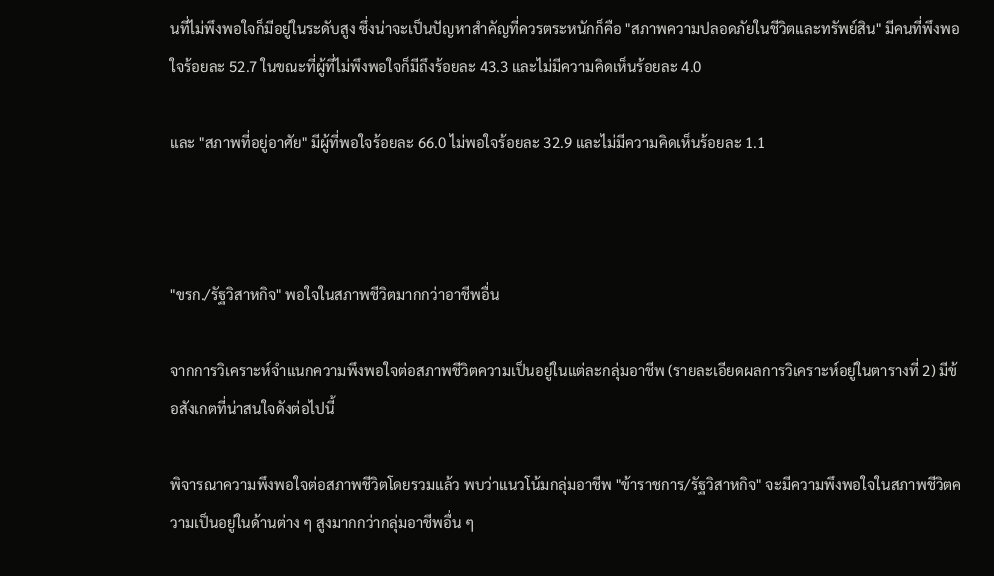นที่ไม่พึงพอใจก็มีอยู่ในระดับสูง ซึ่งน่าจะเป็นปัญหาสำคัญที่ควรตระหนักก็คือ "สภาพความปลอดภัยในชีวิตและทรัพย์สิน" มีคนที่พึงพอใจร้อยละ 52.7 ในขณะที่ผู้ที่ไม่พึงพอใจก็มีถึงร้อยละ 43.3 และไม่มีความคิดเห็นร้อยละ 4.0

และ "สภาพที่อยู่อาศัย" มีผู้ที่พอใจร้อยละ 66.0 ไม่พอใจร้อยละ 32.9 และไม่มีความคิดเห็นร้อยละ 1.1



"ขรก./รัฐวิสาหกิจ" พอใจในสภาพชีวิตมากกว่าอาชีพอื่น

จากการวิเคราะห์จำแนกความพึงพอใจต่อสภาพชีวิตความเป็นอยู่ในแต่ละกลุ่มอาชีพ (รายละเอียดผลการวิเคราะห์อยู่ในตารางที่ 2) มีข้อสังเกตที่น่าสนใจดังต่อไปนี้

พิจารณาความพึงพอใจต่อสภาพชีวิตโดยรวมแล้ว พบว่าแนวโน้มกลุ่มอาชีพ "ข้าราชการ/รัฐวิสาหกิจ" จะมีความพึงพอใจในสภาพชีวิตความเป็นอยู่ในด้านต่าง ๆ สูงมากกว่ากลุ่มอาชีพอื่น ๆ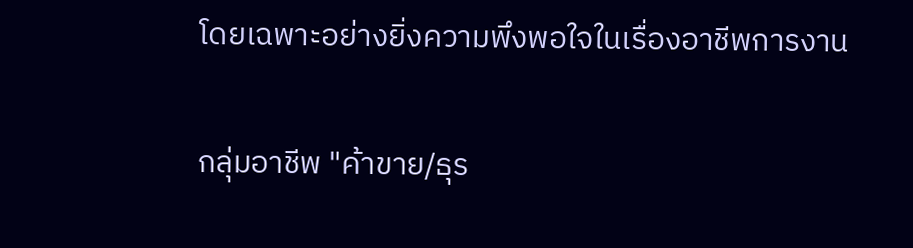โดยเฉพาะอย่างยิ่งความพึงพอใจในเรื่องอาชีพการงาน

กลุ่มอาชีพ "ค้าขาย/ธุร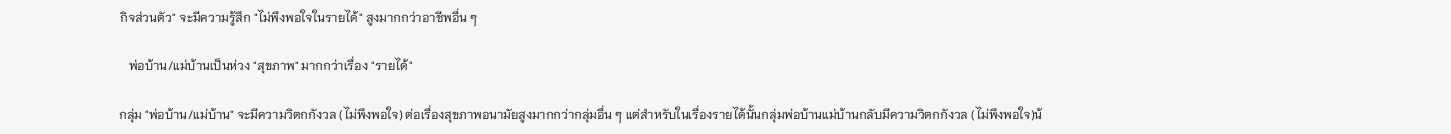กิจส่วนตัว" จะมีความรู้สึก "ไม่พึงพอใจในรายได้" สูงมากกว่าอาชีพอื่น ๆ

   พ่อบ้าน/แม่บ้านเป็นห่วง "สุขภาพ" มากกว่าเรื่อง "รายได้"

กลุ่ม "พ่อบ้าน/แม่บ้าน" จะมีความวิตกกังวล (ไม่พึงพอใจ) ต่อเรื่องสุขภาพอนามัยสูงมากกว่ากลุ่มอื่น ๆ แต่สำหรับในเรื่องรายได้นั้นกลุ่มพ่อบ้านแม่บ้านกลับมีความวิตกกังวล (ไม่พึงพอใจ)น้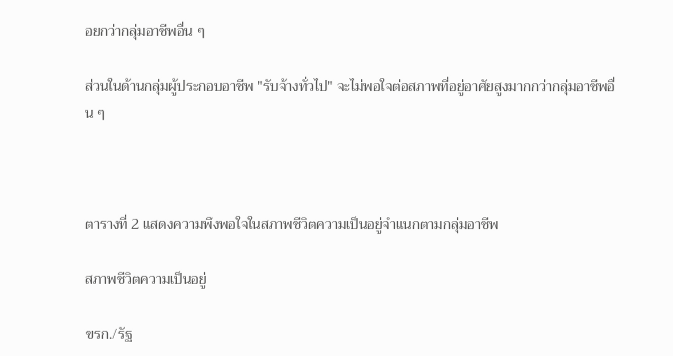อยกว่ากลุ่มอาชีพอื่น ๆ

ส่วนในด้านกลุ่มผู้ประกอบอาชีพ "รับจ้างทั่วไป" จะไม่พอใจต่อสภาพที่อยู่อาศัยสูงมากกว่ากลุ่มอาชีพอื่น ๆ



ตารางที่ 2 แสดงความพึงพอใจในสภาพชีวิตความเป็นอยู่จำแนกตามกลุ่มอาชีพ

สภาพชีวิตความเป็นอยู่

ขรก./รัฐ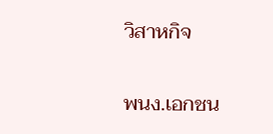วิสาหกิจ

พนง.เอกชน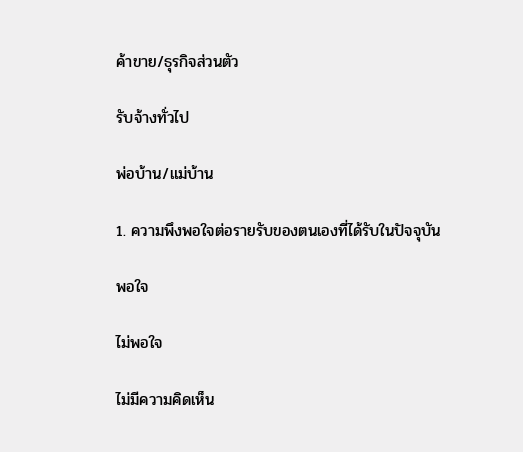ค้าขาย/ธุรกิจส่วนตัว

รับจ้างทั่วไป

พ่อบ้าน/แม่บ้าน

1. ความพึงพอใจต่อรายรับของตนเองที่ได้รับในปัจจุบัน

พอใจ

ไม่พอใจ

ไม่มีความคิดเห็น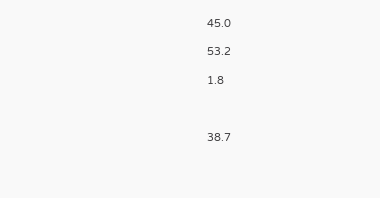45.0

53.2

1.8



38.7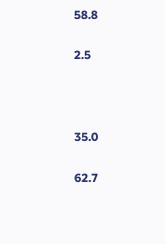58.8

2.5



35.0

62.7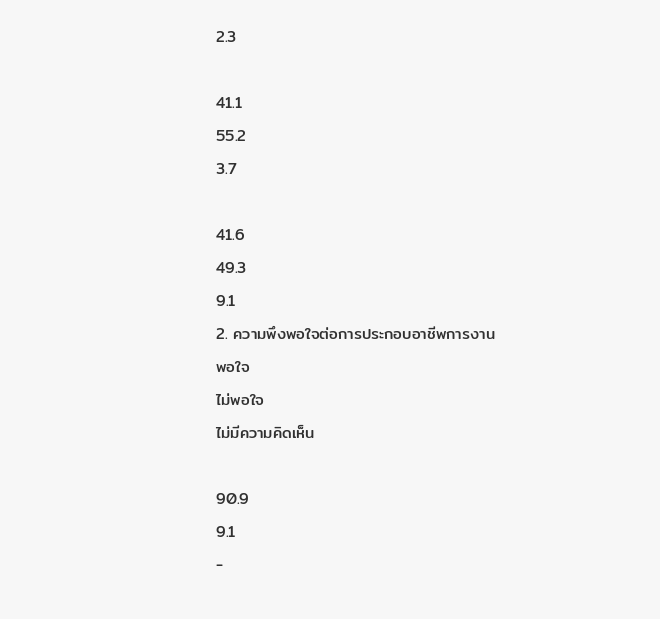2.3



41.1

55.2

3.7



41.6

49.3

9.1

2. ความพึงพอใจต่อการประกอบอาชีพการงาน

พอใจ

ไม่พอใจ

ไม่มีความคิดเห็น



90.9

9.1

-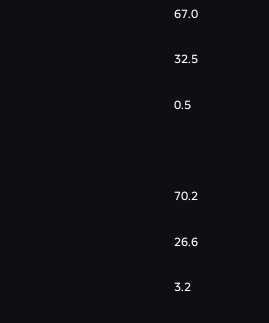67.0

32.5

0.5



70.2

26.6

3.2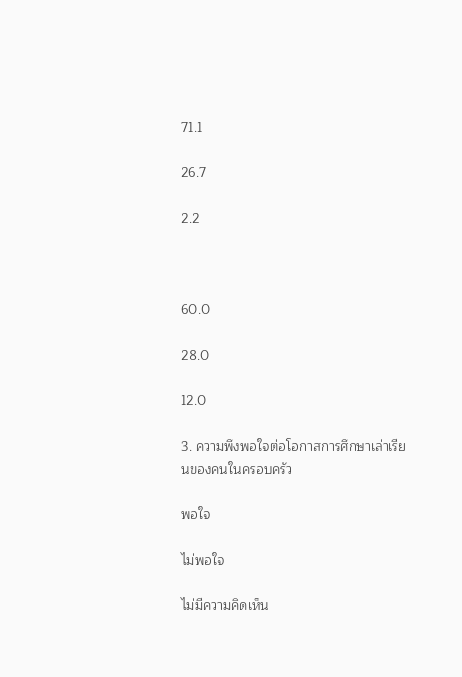71.1

26.7

2.2



60.0

28.0

12.0

3. ความพึงพอใจต่อโอกาสการศึกษาเล่าเรียนของคนในครอบครัว

พอใจ

ไม่พอใจ

ไม่มีความคิดเห็น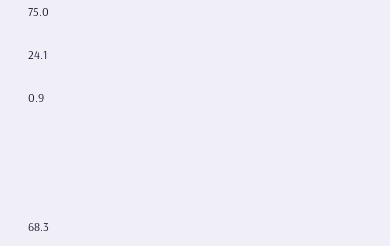75.0

24.1

0.9





68.3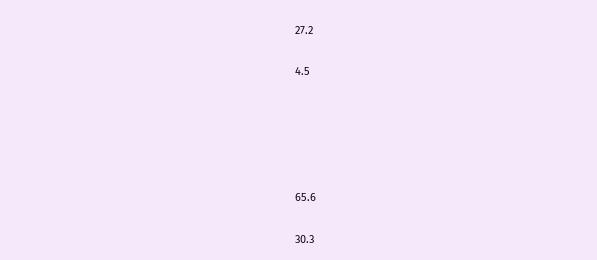27.2

4.5





65.6

30.3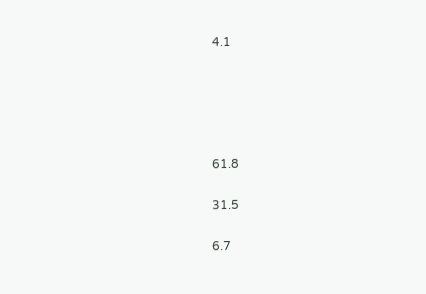4.1





61.8

31.5

6.7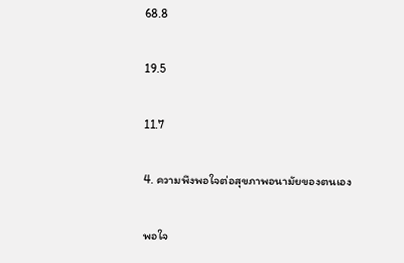68.8

19.5

11.7

4. ความพึงพอใจต่อสุขภาพอนามัยของตนเอง

พอใจ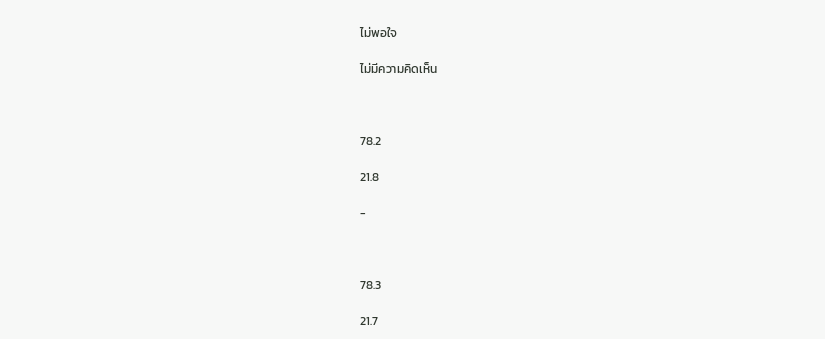ไม่พอใจ

ไม่มีความคิดเห็น



78.2

21.8

-



78.3

21.7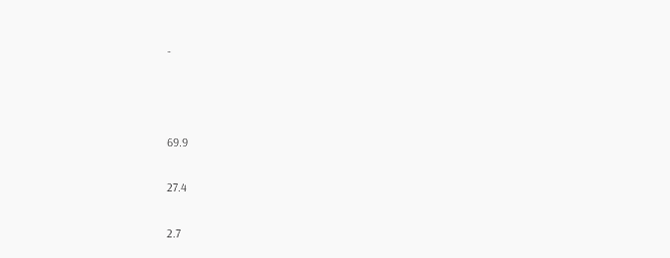-



69.9

27.4

2.7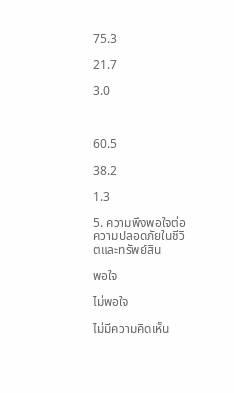75.3

21.7

3.0



60.5

38.2

1.3

5. ความพึงพอใจต่อความปลอดภัยในชีวิตและทรัพย์สิน

พอใจ

ไม่พอใจ

ไม่มีความคิดเห็น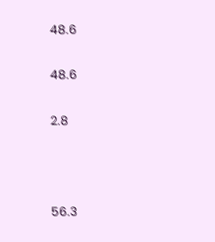48.6

48.6

2.8



56.3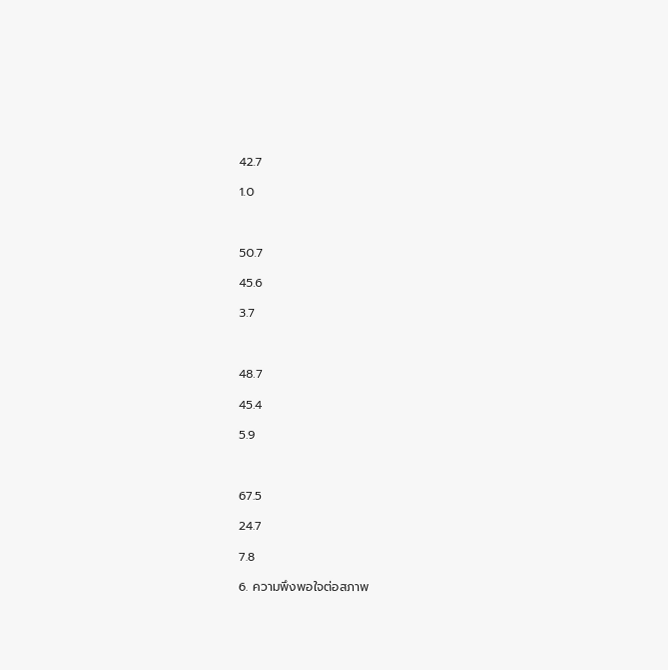42.7

1.0



50.7

45.6

3.7



48.7

45.4

5.9



67.5

24.7

7.8

6. ความพึงพอใจต่อสภาพ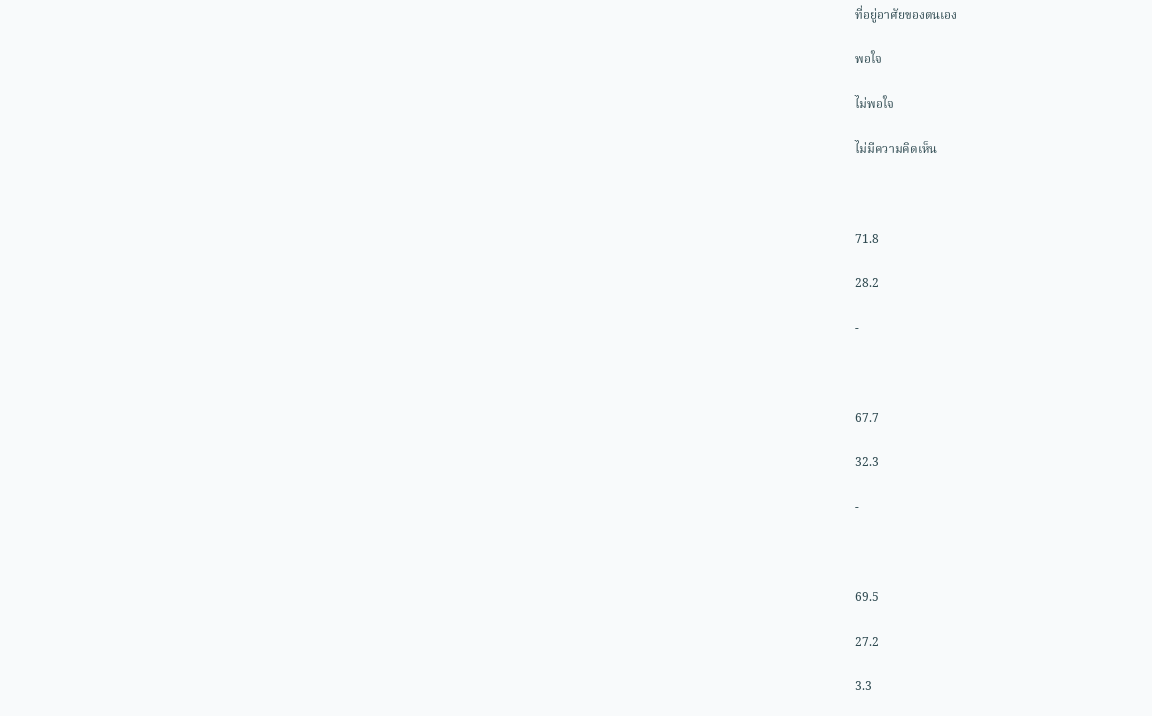ที่อยู่อาศัยของตนเอง

พอใจ

ไม่พอใจ

ไม่มีความคิดเห็น



71.8

28.2

-



67.7

32.3

-



69.5

27.2

3.3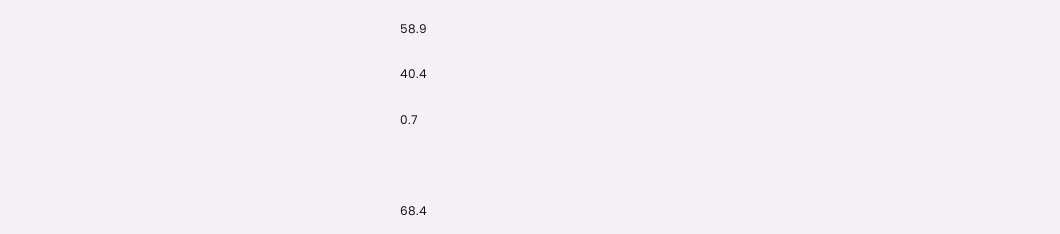58.9

40.4

0.7



68.4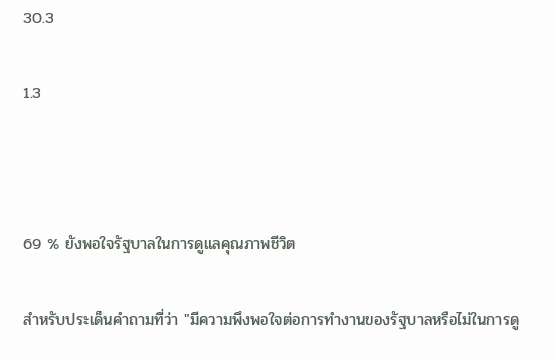30.3

1.3



69 % ยังพอใจรัฐบาลในการดูแลคุณภาพชีวิต

สำหรับประเด็นคำถามที่ว่า "มีความพึงพอใจต่อการทำงานของรัฐบาลหรือไม่ในการดู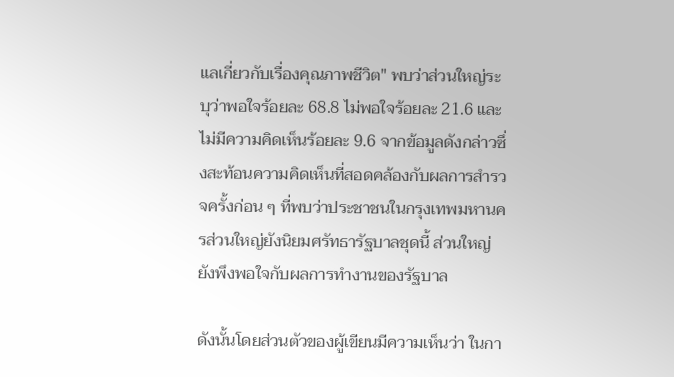แลเกี่ยวกับเรื่องคุณภาพชีวิต" พบว่าส่วนใหญ่ระบุว่าพอใจร้อยละ 68.8 ไม่พอใจร้อยละ 21.6 และไม่มีความคิดเห็นร้อยละ 9.6 จากข้อมูลดังกล่าวซึ่งสะท้อนความคิดเห็นที่สอดคล้องกับผลการสำรวจครั้งก่อน ๆ ที่พบว่าประชาชนในกรุงเทพมหานครส่วนใหญ่ยังนิยมศรัทธารัฐบาลชุดนี้ ส่วนใหญ่ยังพึงพอใจกับผลการทำงานของรัฐบาล

ดังนั้นโดยส่วนตัวของผู้เขียนมีความเห็นว่า ในกา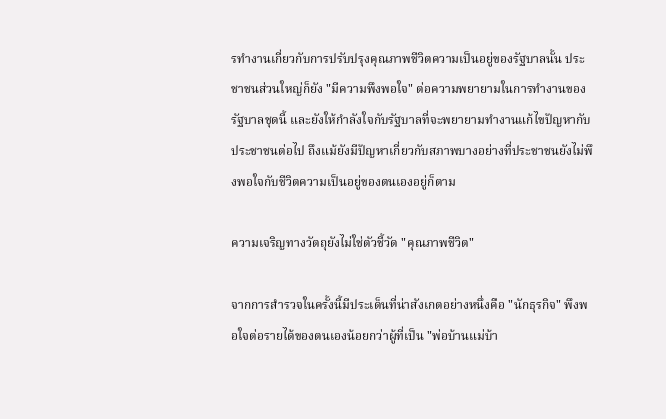รทำงานเกี่ยวกับการปรับปรุงคุณภาพชีวิตความเป็นอยู่ของรัฐบาลนั้น ประชาชนส่วนใหญ่ก็ยัง "มีความพึงพอใจ" ต่อความพยายามในการทำงานของรัฐบาลชุดนี้ และยังให้กำลังใจกับรัฐบาลที่จะพยายามทำงานแก้ไขปัญหากับประชาชนต่อไป ถึงแม้ยังมีปัญหาเกี่ยวกับสภาพบางอย่างที่ประชาชนยังไม่พึงพอใจกับชีวิตความเป็นอยู่ของตนเองอยู่ก็ตาม

ความเจริญทางวัตถุยังไม่ใช่ตัวชี้วัด "คุณภาพชีวิต"

จากการสำรวจในครั้งนี้มีประเด็นที่น่าสังเกตอย่างหนึ่งคือ "นักธุรกิจ" พึงพอใจต่อรายได้ของตนเองน้อยกว่าผู้ที่เป็น "พ่อบ้านแม่บ้า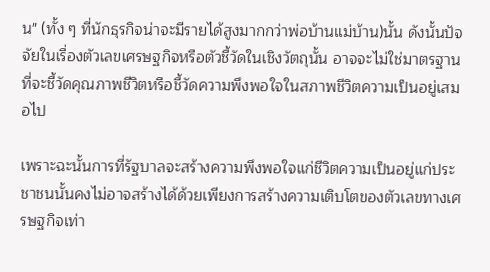น" (ทั้ง ๆ ที่นักธุรกิจน่าจะมีรายได้สูงมากกว่าพ่อบ้านแม่บ้าน)นั้น ดังนั้นปัจจัยในเรื่องตัวเลขเศรษฐกิจหรือตัวชี้วัดในเชิงวัตถุนั้น อาจจะไม่ใช่มาตรฐานที่จะชี้วัดคุณภาพชีวิตหรือชี้วัดความพึงพอใจในสภาพชีวิตความเป็นอยู่เสมอไป

เพราะฉะนั้นการที่รัฐบาลจะสร้างความพึงพอใจแก่ชีวิตความเป็นอยู่แก่ประชาชนนั้นคงไม่อาจสร้างได้ด้วยเพียงการสร้างความเติบโตของตัวเลขทางเศรษฐกิจเท่า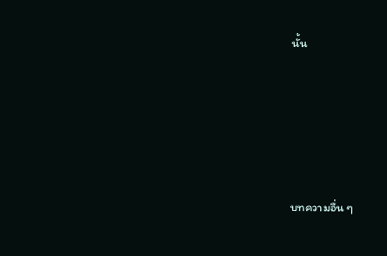นั้น





บทความอื่น ๆ